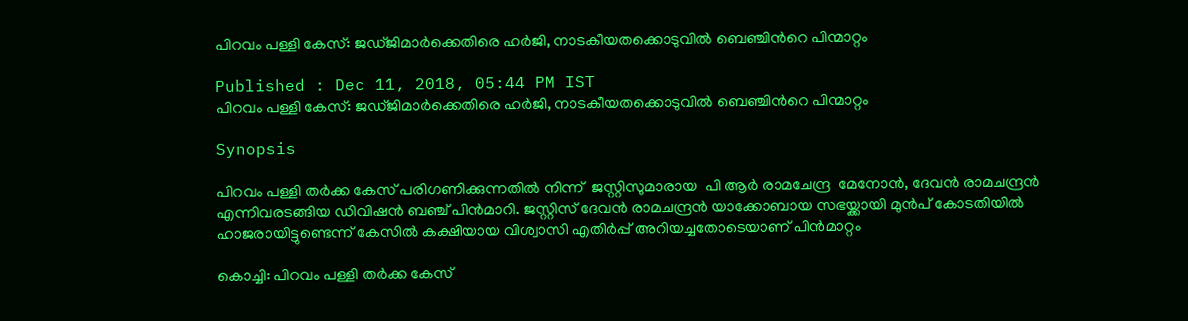പിറവം പള്ളി കേസ്: ജഡ്ജിമാര്‍ക്കെതിരെ ഹര്‍ജി, നാടകീയതക്കൊടുവില്‍ ബെഞ്ചിന്‍റെ പിന്മാറ്റം

Published : Dec 11, 2018, 05:44 PM IST
പിറവം പള്ളി കേസ്: ജഡ്ജിമാര്‍ക്കെതിരെ ഹര്‍ജി, നാടകീയതക്കൊടുവില്‍ ബെഞ്ചിന്‍റെ പിന്മാറ്റം

Synopsis

പിറവം പള്ളി തർക്ക കേസ് പരിഗണിക്കുന്നതിൽ നിന്ന്  ജസ്റ്റിസുമാരായ  പി ആർ രാമചേന്ദ്ര  മേനോൻ, ദേവൻ രാമചന്ദ്രൻ എന്നിവരടങ്ങിയ ഡിവിഷൻ ബ‌ഞ്ച് പിൻമാറി. ജസ്റ്റിസ് ദേവൻ രാമചന്ദ്രൻ യാക്കോബായ സഭയ്ക്കായി മുൻപ് കോടതിയിൽ ഹാജരായിട്ടുണ്ടെന്ന് കേസിൽ കക്ഷിയായ വിശ്വാസി എതിർപ്പ് അറിയച്ചതോടെയാണ് പിൻമാറ്റം

കൊച്ചി: പിറവം പള്ളി തർക്ക കേസ്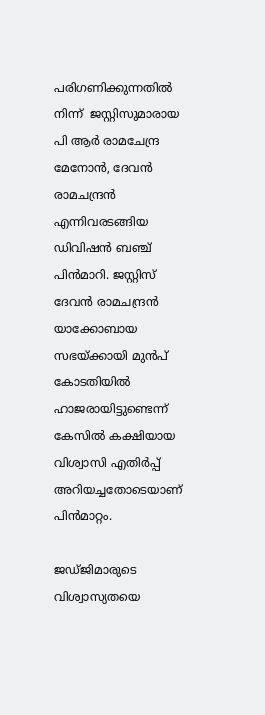പരിഗണിക്കുന്നതിൽ നിന്ന്  ജസ്റ്റിസുമാരായ  പി ആർ രാമചേന്ദ്ര  മേനോൻ, ദേവൻ രാമചന്ദ്രൻ എന്നിവരടങ്ങിയ ഡിവിഷൻ ബ‌ഞ്ച് പിൻമാറി. ജസ്റ്റിസ് ദേവൻ രാമചന്ദ്രൻ യാക്കോബായ സഭയ്ക്കായി മുൻപ് കോടതിയിൽ ഹാജരായിട്ടുണ്ടെന്ന് കേസിൽ കക്ഷിയായ വിശ്വാസി എതിർപ്പ് അറിയച്ചതോടെയാണ് പിൻമാറ്റം.

ജഡ്ജിമാരുടെ വിശ്വാസ്യതയെ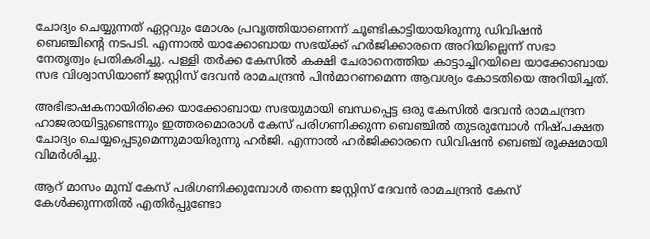ചോദ്യം ചെയ്യുന്നത് ഏറ്റവും മോശം പ്രവൃത്തിയാണെന്ന് ചൂണ്ടികാട്ടിയായിരുന്നു ഡിവിഷൻ ബെഞ്ചിന്‍റെ നടപടി. എന്നാൽ യാക്കോബായ സഭയ്ക്ക് ഹർജിക്കാരനെ അറിയില്ലെന്ന് സഭാ നേതൃത്വം പ്രതികരിച്ചു. പള്ളി തർക്ക കേസിൽ കക്ഷി ചേരാനെത്തിയ കാട്ടാച്ചിറയിലെ യാക്കോബായ സഭ വിശ്വാസിയാണ് ജസ്റ്റിസ് ദേവൻ രാമചന്ദ്രൻ പിൻമാറണമെന്ന ആവശ്യം കോടതിയെ അറിയിച്ചത്.

അഭിഭാഷകനായിരിക്കെ യാക്കോബായ സഭയുമായി ബന്ധപ്പെട്ട ഒരു കേസിൽ ദേവൻ രാമചന്ദ്രന ഹാജരായിട്ടുണ്ടെന്നും ഇത്തരമൊരാൾ കേസ് പരിഗണിക്കുന്ന ബെഞ്ചിൽ തുടരുമ്പോൾ നിഷ്പക്ഷത ചോദ്യം ചെയ്യപ്പെടുമെന്നുമായിരുന്നു ഹ‍‍ർജി. എന്നാൽ ഹ‍ർജിക്കാരനെ ഡിവിഷൻ ബെഞ്ച് രൂക്ഷമായി വിമർശിച്ചു.

ആറ് മാസം മുമ്പ് കേസ് പരിഗണിക്കുമ്പോൾ തന്നെ ജസ്റ്റിസ് ദേവൻ രാമചന്ദ്രൻ കേസ് കേൾക്കുന്നതിൽ എതിർപ്പുണ്ടോ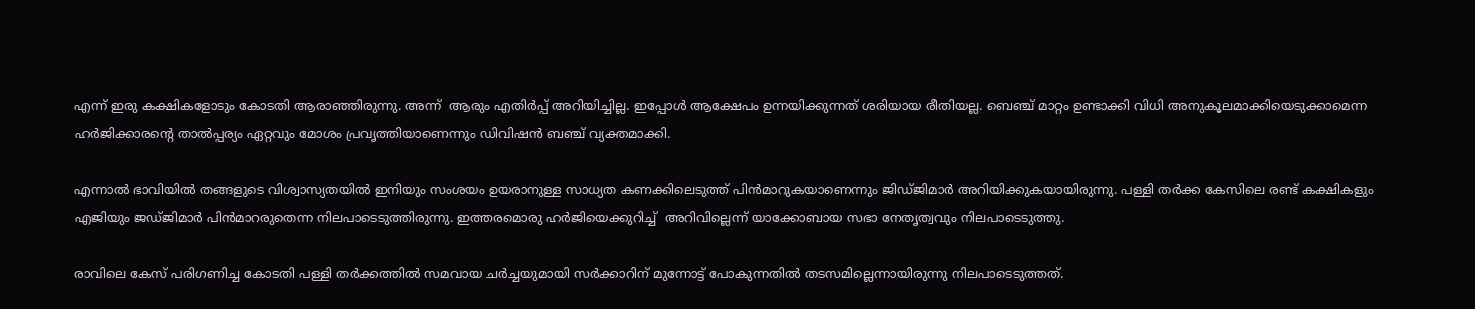എന്ന് ഇരു കക്ഷികളോടും കോടതി ആരാഞ്ഞിരുന്നു. അന്ന്  ആരും എതിർപ്പ് അറിയിച്ചില്ല. ഇപ്പോൾ ആക്ഷേപം ഉന്നയിക്കുന്നത് ശരിയായ രീതിയല്ല. ബ‌െഞ്ച് മാറ്റം ഉണ്ടാക്കി വിധി അനുകൂലമാക്കിയെടുക്കാമെന്ന ഹർ‍ജിക്കാരന്‍റെ താൽപ്പര്യം ഏറ്റവും മോശം പ്രവൃത്തിയാണെന്നും ഡിവിഷൻ ബഞ്ച് വ്യക്തമാക്കി.

എന്നാൽ ഭാവിയിൽ തങ്ങളുടെ വിശ്വാസ്യതയിൽ ഇനിയും സംശയം ഉയരാനുള്ള സാധ്യത കണക്കിലെടുത്ത് പിൻമാറുകയാണെന്നും ജിഡ്ജിമാർ അറിയിക്കുകയായിരുന്നു. പള്ളി തർക്ക കേസിലെ രണ്ട് കക്ഷികളും എജിയും ജഡ്ജിമാർ പിൻമാറരുതെന്ന നിലപാടെടുത്തിരുന്നു. ഇത്തരമൊരു ഹ‍ർജിയെക്കുറിച്ച്  അറിവില്ലെന്ന് യാക്കോബായ സഭാ നേതൃത്വവും നിലപാടെടുത്തു.

രാവിലെ കേസ് പരിഗണിച്ച കോടതി പള്ളി തർക്കത്തിൽ സമവായ ചർച്ചയുമായി സർക്കാറിന് മുന്നോട്ട് പോകുന്നതിൽ തടസമില്ലെന്നായിരുന്നു നിലപാടെടുത്തത്.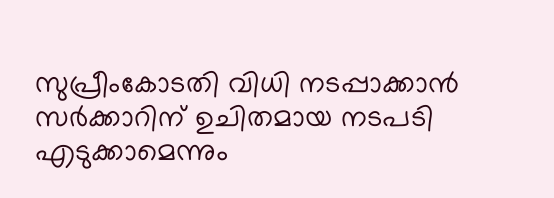സുപ്രീംകോടതി വിധി നടപ്പാക്കാൻ സർക്കാറിന് ഉചിതമായ നടപടി എടുക്കാമെന്നും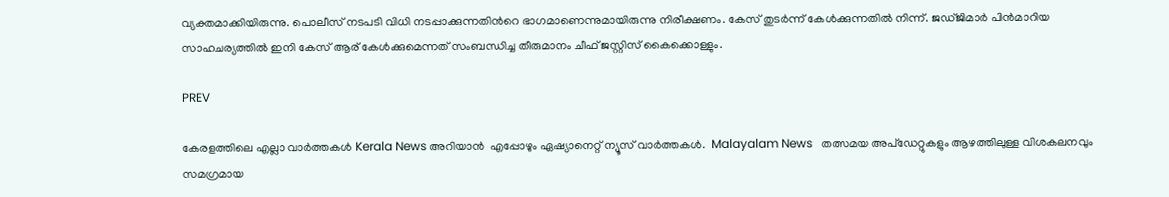വ്യക്തമാക്കിയിരുന്നു. പൊലീസ് നടപടി വിധി നടപ്പാക്കുന്നതിന്‍റെ ഭാഗമാണെന്നുമായിരുന്നു നിരീക്ഷണം. കേസ് തുടർന്ന് കേൾക്കുന്നതിൽ നിന്ന്. ജഡ്ജിമാർ പിൻമാറിയ സാഹചര്യത്തിൽ ഇനി കേസ് ആര് കേൾക്കുമെന്നത് സംബന്ധിച്ച തീരുമാനം ചീഫ് ജസ്റ്റിസ് കൈക്കൊള്ളും.

PREV

കേരളത്തിലെ എല്ലാ വാർത്തകൾ Kerala News അറിയാൻ  എപ്പോഴും ഏഷ്യാനെറ്റ് ന്യൂസ് വാർത്തകൾ.  Malayalam News   തത്സമയ അപ്‌ഡേറ്റുകളും ആഴത്തിലുള്ള വിശകലനവും സമഗ്രമായ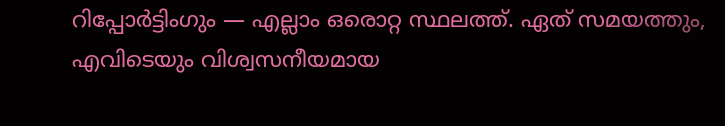റിപ്പോർട്ടിംഗും — എല്ലാം ഒരൊറ്റ സ്ഥലത്ത്. ഏത് സമയത്തും, എവിടെയും വിശ്വസനീയമായ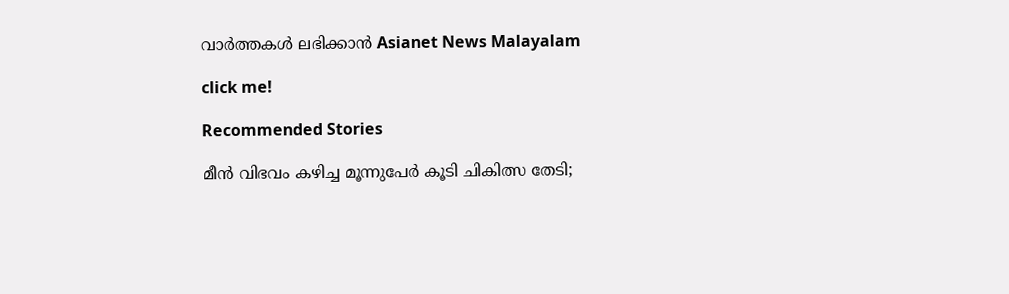വാർത്തകൾ ലഭിക്കാൻ Asianet News Malayalam

click me!

Recommended Stories

മീൻ വിഭവം കഴിച്ച മൂന്നുപേര്‍ കൂടി ചികിത്സ തേടി;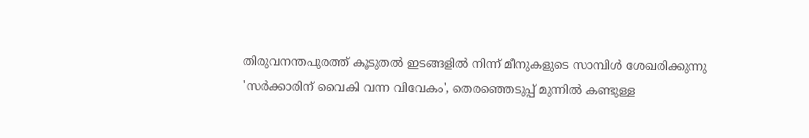തിരുവനന്തപുരത്ത് കൂടുതൽ ഇടങ്ങളിൽ നിന്ന് മീനുകളുടെ സാമ്പിള്‍ ശേഖരിക്കുന്നു
'സർക്കാരിന് വൈകി വന്ന വിവേകം', തെരഞ്ഞെടുപ്പ് മുന്നിൽ കണ്ടുള്ള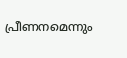പ്രീണനമെന്നും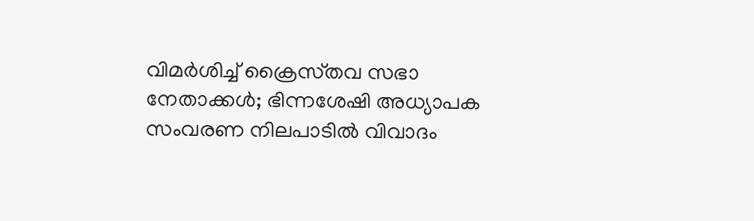വിമർശിച്ച് ക്രൈസ്‌തവ സഭാ നേതാക്കൾ; ഭിന്നശേഷി അധ്യാപക സംവരണ നിലപാടിൽ വിവാദം